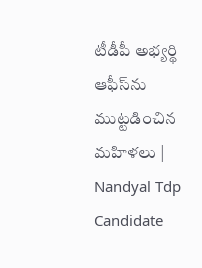టీడీపీ అభ్యర్థి ఆఫీస్‌ను ముట్టడించిన మహిళలు | Nandyal Tdp Candidate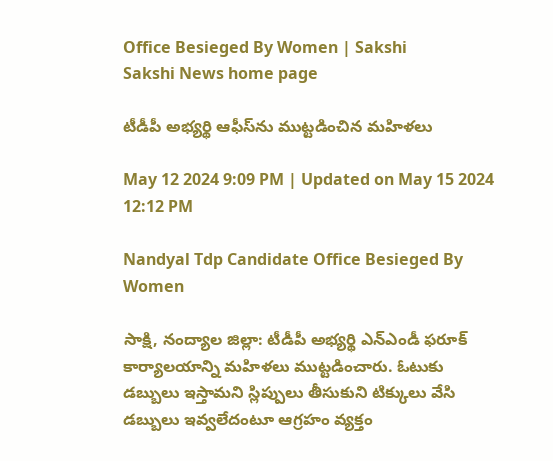Office Besieged By Women | Sakshi
Sakshi News home page

టీడీపీ అభ్యర్థి ఆఫీస్‌ను ముట్టడించిన మహిళలు

May 12 2024 9:09 PM | Updated on May 15 2024 12:12 PM

Nandyal Tdp Candidate Office Besieged By Women

సాక్షి, నంద్యాల జిల్లా: టీడీపీ అభ్యర్థి ఎన్‌ఎండీ ఫరూక్‌ కార్యాలయాన్ని మహిళలు ముట్టడించారు. ఓటుకు డబ్బులు ఇస్తామని స్లిప్పులు తీసుకుని టిక్కులు వేసి డబ్బులు ఇవ్వలేదంటూ ఆగ్రహం వ్యక్తం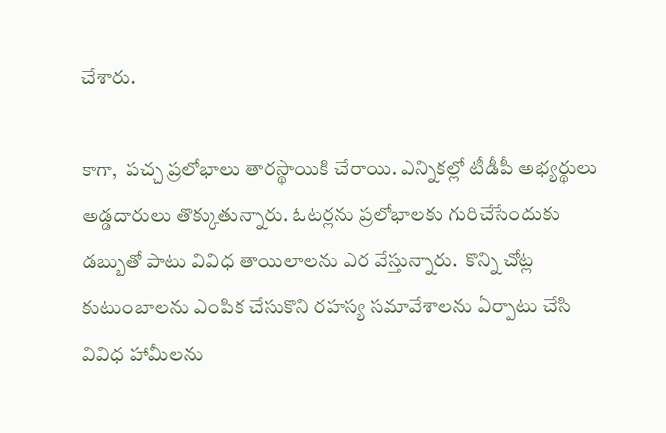చేశారు.

కాగా,  పచ్చ ప్రలోభాలు తారస్థాయికి చేరాయి. ఎన్నికల్లో టీడీపీ అభ్యర్థులు అడ్డదారులు తొక్కుతున్నారు. ఓటర్లను ప్రలోభాలకు గురిచేసేందుకు డబ్బుతో పాటు వివిధ తాయిలాలను ఎర వేస్తున్నారు.  కొన్ని చోట్ల కుటుంబాలను ఎంపిక చేసుకొని రహస్య సమావేశాలను ఏర్పాటు చేసి వివిధ హామీలను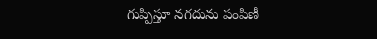గుప్పిస్తూ నగదును పంపిణీ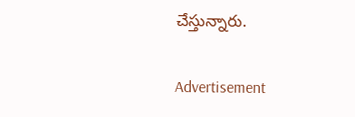చేస్తున్నారు.

Advertisement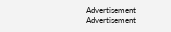Advertisement
Advertisement